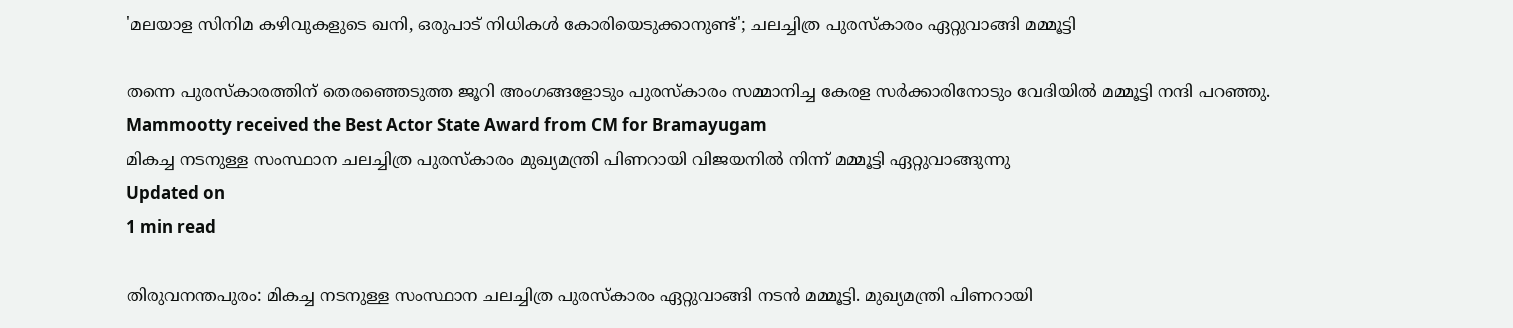'മലയാള സിനിമ കഴിവുകളുടെ ഖനി, ഒരുപാട് നിധികള്‍ കോരിയെടുക്കാനുണ്ട്'; ചലച്ചിത്ര പുരസ്‌കാരം ഏറ്റുവാങ്ങി മമ്മൂട്ടി

തന്നെ പുരസ്‌കാരത്തിന് തെരഞ്ഞെടുത്ത ജൂറി അംഗങ്ങളോടും പുരസ്‌കാരം സമ്മാനിച്ച കേരള സര്‍ക്കാരിനോടും വേദിയില്‍ മമ്മൂട്ടി നന്ദി പറഞ്ഞു.
Mammootty received the Best Actor State Award from CM for Bramayugam
മികച്ച നടനുള്ള സംസ്ഥാന ചലച്ചിത്ര പുരസ്കാരം മുഖ്യമന്ത്രി പിണറായി വിജയനിൽ നിന്ന് മമ്മൂട്ടി ഏറ്റുവാങ്ങുന്നു
Updated on
1 min read

തിരുവനന്തപുരം: മികച്ച നടനുള്ള സംസ്ഥാന ചലച്ചിത്ര പുരസ്‌കാരം ഏറ്റുവാങ്ങി നടന്‍ മമ്മൂട്ടി. മുഖ്യമന്ത്രി പിണറായി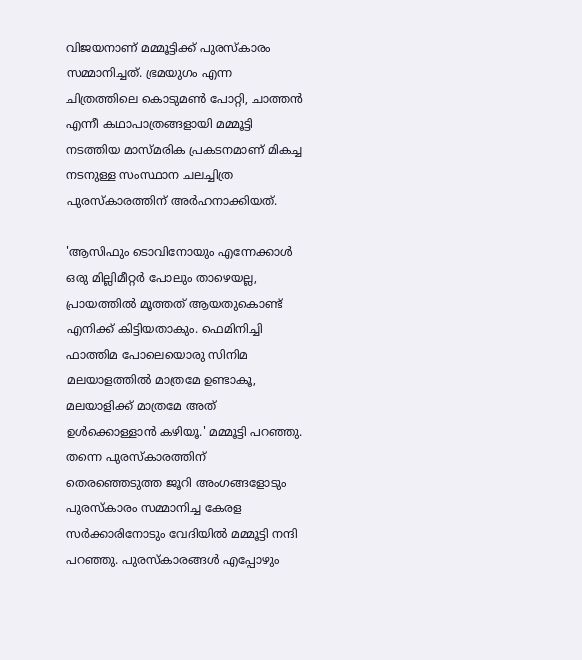വിജയനാണ് മമ്മൂട്ടിക്ക് പുരസ്‌കാരം സമ്മാനിച്ചത്. ഭ്രമയുഗം എന്ന ചിത്രത്തിലെ കൊടുമണ്‍ പോറ്റി, ചാത്തന്‍ എന്നീ കഥാപാത്രങ്ങളായി മമ്മൂട്ടി നടത്തിയ മാസ്മരിക പ്രകടനമാണ് മികച്ച നടനുള്ള സംസ്ഥാന ചലച്ചിത്ര പുരസ്‌കാരത്തിന് അര്‍ഹനാക്കിയത്.

'ആസിഫും ടൊവിനോയും എന്നേക്കാള്‍ ഒരു മില്ലിമീറ്റര്‍ പോലും താഴെയല്ല, പ്രായത്തില്‍ മൂത്തത് ആയതുകൊണ്ട് എനിക്ക് കിട്ടിയതാകും. ഫെമിനിച്ചി ഫാത്തിമ പോലെയൊരു സിനിമ മലയാളത്തില്‍ മാത്രമേ ഉണ്ടാകൂ, മലയാളിക്ക് മാത്രമേ അത് ഉള്‍ക്കൊള്ളാന്‍ കഴിയൂ.' മമ്മൂട്ടി പറഞ്ഞു. തന്നെ പുരസ്‌കാരത്തിന് തെരഞ്ഞെടുത്ത ജൂറി അംഗങ്ങളോടും പുരസ്‌കാരം സമ്മാനിച്ച കേരള സര്‍ക്കാരിനോടും വേദിയില്‍ മമ്മൂട്ടി നന്ദി പറഞ്ഞു. പുരസ്‌കാരങ്ങള്‍ എപ്പോഴും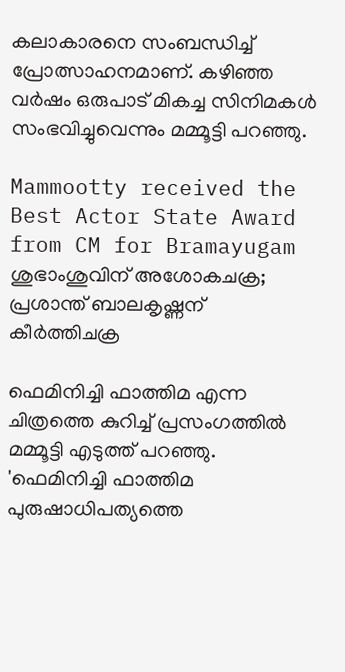കലാകാരനെ സംബന്ധിച്ച് പ്രോത്സാഹനമാണ്. കഴിഞ്ഞ വര്‍ഷം ഒരുപാട് മികച്ച സിനിമകള്‍ സംഭവിച്ചുവെന്നും മമ്മൂട്ടി പറഞ്ഞു.

Mammootty received the Best Actor State Award from CM for Bramayugam
ശുഭാംശുവിന് അശോകചക്ര; പ്രശാന്ത് ബാലകൃഷ്ണന് കീര്‍ത്തിചക്ര

ഫെമിനിച്ചി ഫാത്തിമ എന്ന ചിത്രത്തെ കുറിച്ച് പ്രസംഗത്തില്‍ മമ്മൂട്ടി എടുത്ത് പറഞ്ഞു. 'ഫെമിനിച്ചി ഫാത്തിമ പുരുഷാധിപത്യത്തെ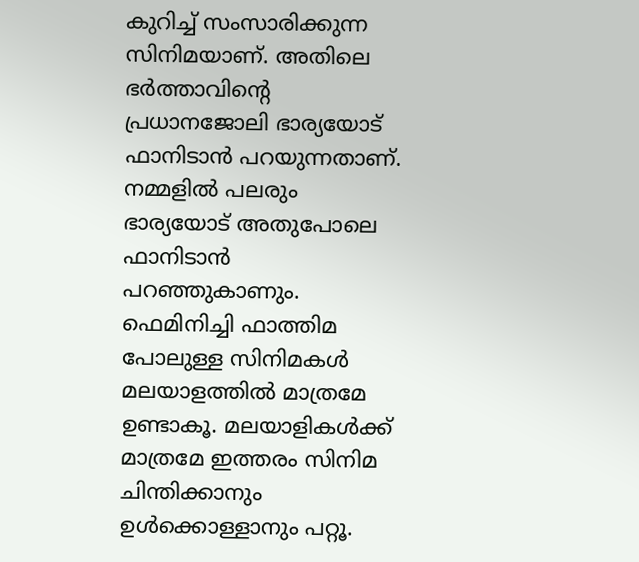കുറിച്ച് സംസാരിക്കുന്ന സിനിമയാണ്. അതിലെ ഭര്‍ത്താവിന്റെ പ്രധാനജോലി ഭാര്യയോട് ഫാനിടാന്‍ പറയുന്നതാണ്. നമ്മളില്‍ പലരും ഭാര്യയോട് അതുപോലെ ഫാനിടാന്‍ പറഞ്ഞുകാണും. ഫെമിനിച്ചി ഫാത്തിമ പോലുള്ള സിനിമകള്‍ മലയാളത്തില്‍ മാത്രമേ ഉണ്ടാകൂ. മലയാളികള്‍ക്ക് മാത്രമേ ഇത്തരം സിനിമ ചിന്തിക്കാനും ഉള്‍ക്കൊള്ളാനും പറ്റൂ.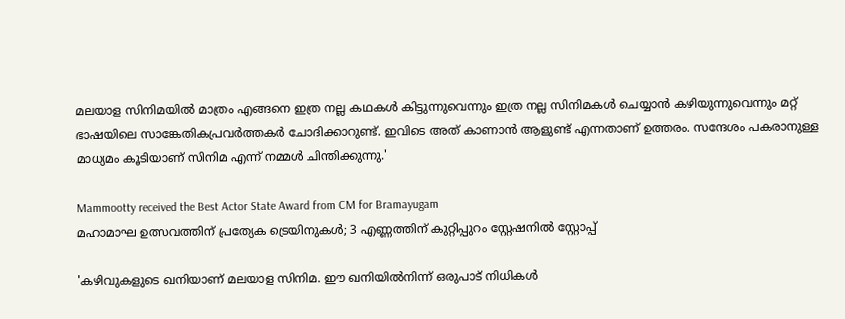മലയാള സിനിമയില്‍ മാത്രം എങ്ങനെ ഇത്ര നല്ല കഥകള്‍ കിട്ടുന്നുവെന്നും ഇത്ര നല്ല സിനിമകള്‍ ചെയ്യാന്‍ കഴിയുന്നുവെന്നും മറ്റ് ഭാഷയിലെ സാങ്കേതികപ്രവര്‍ത്തകര്‍ ചോദിക്കാറുണ്ട്. ഇവിടെ അത് കാണാന്‍ ആളുണ്ട് എന്നതാണ് ഉത്തരം. സന്ദേശം പകരാനുള്ള മാധ്യമം കൂടിയാണ് സിനിമ എന്ന് നമ്മള്‍ ചിന്തിക്കുന്നു.'

Mammootty received the Best Actor State Award from CM for Bramayugam
മഹാമാഘ ഉത്സവത്തിന് പ്രത്യേക ട്രെയിനുകള്‍; 3 എണ്ണത്തിന് കുറ്റിപ്പുറം സ്റ്റേഷനില്‍ സ്റ്റോപ്പ്

'കഴിവുകളുടെ ഖനിയാണ് മലയാള സിനിമ. ഈ ഖനിയില്‍നിന്ന് ഒരുപാട് നിധികള്‍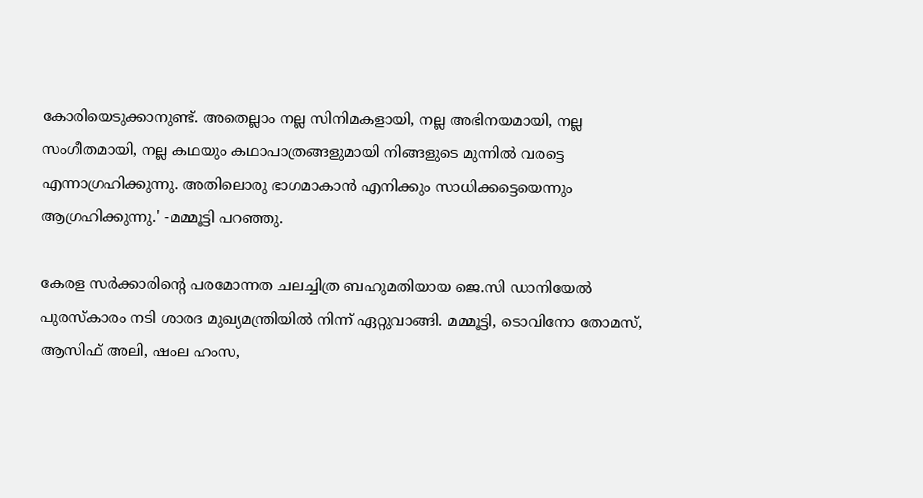കോരിയെടുക്കാനുണ്ട്. അതെല്ലാം നല്ല സിനിമകളായി, നല്ല അഭിനയമായി, നല്ല സംഗീതമായി, നല്ല കഥയും കഥാപാത്രങ്ങളുമായി നിങ്ങളുടെ മുന്നില്‍ വരട്ടെ എന്നാഗ്രഹിക്കുന്നു. അതിലൊരു ഭാഗമാകാന്‍ എനിക്കും സാധിക്കട്ടെയെന്നും ആഗ്രഹിക്കുന്നു.' -മമ്മൂട്ടി പറഞ്ഞു.

കേരള സര്‍ക്കാരിന്റെ പരമോന്നത ചലച്ചിത്ര ബഹുമതിയായ ജെ.സി ഡാനിയേല്‍ പുരസ്‌കാരം നടി ശാരദ മുഖ്യമന്ത്രിയില്‍ നിന്ന് ഏറ്റുവാങ്ങി. മമ്മൂട്ടി, ടൊവിനോ തോമസ്, ആസിഫ് അലി, ഷംല ഹംസ,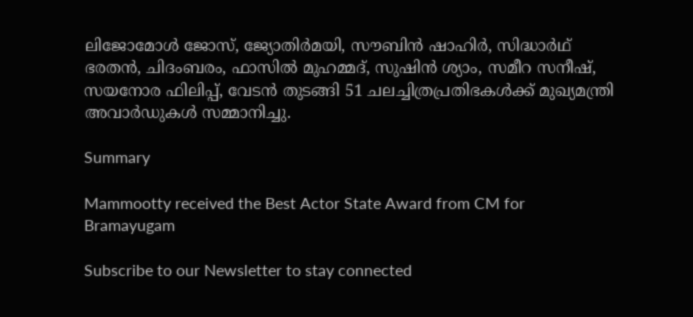ലിജോമോള്‍ ജോസ്, ജ്യോതിര്‍മയി, സൗബിന്‍ ഷാഹിര്‍, സിദ്ധാര്‍ഥ് ഭരതന്‍, ചിദംബരം, ഫാസില്‍ മുഹമ്മദ്, സുഷിന്‍ ശ്യാം, സമീറ സനീഷ്, സയനോര ഫിലിപ്പ്, വേടന്‍ തുടങ്ങി 51 ചലച്ചിത്രപ്രതിഭകള്‍ക്ക് മുഖ്യമന്ത്രി അവാര്‍ഡുകള്‍ സമ്മാനിച്ചു.

Summary

Mammootty received the Best Actor State Award from CM for Bramayugam

Subscribe to our Newsletter to stay connected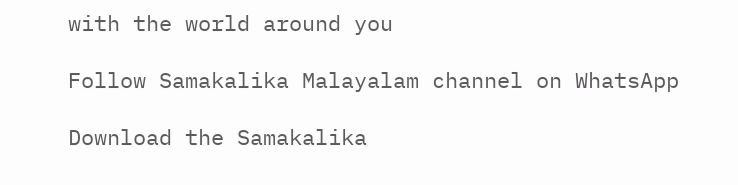with the world around you

Follow Samakalika Malayalam channel on WhatsApp

Download the Samakalika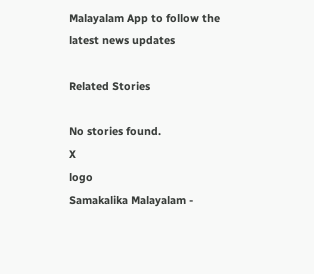Malayalam App to follow the latest news updates

Related Stories

No stories found.
X
logo
Samakalika Malayalam -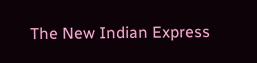The New Indian Express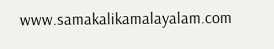www.samakalikamalayalam.com